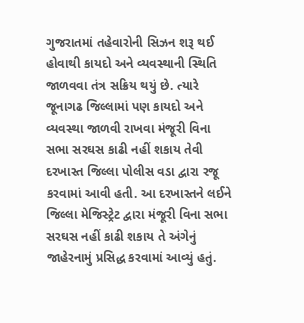ગુજરાતમાં તહેવારોની સિઝન શરૂ થઈ હોવાથી કાયદો અને વ્યવસ્થાની સ્થિતિ જાળવવા તંત્ર સક્રિય થયું છે. ત્યારે જૂનાગઢ જિલ્લામાં પણ કાયદો અને વ્યવસ્થા જાળવી રાખવા મંજૂરી વિના સભા સરઘસ કાઢી નહીં શકાય તેવી દરખાસ્ત જિલ્લા પોલીસ વડા દ્વારા રજૂ કરવામાં આવી હતી. આ દરખાસ્તને લઈને જિલ્લા મેજિસ્ટ્રેટ દ્વારા મંજૂરી વિના સભા સરઘસ નહીં કાઢી શકાય તે અંગેનું જાહેરનામું પ્રસિદ્ધ કરવામાં આવ્યું હતું.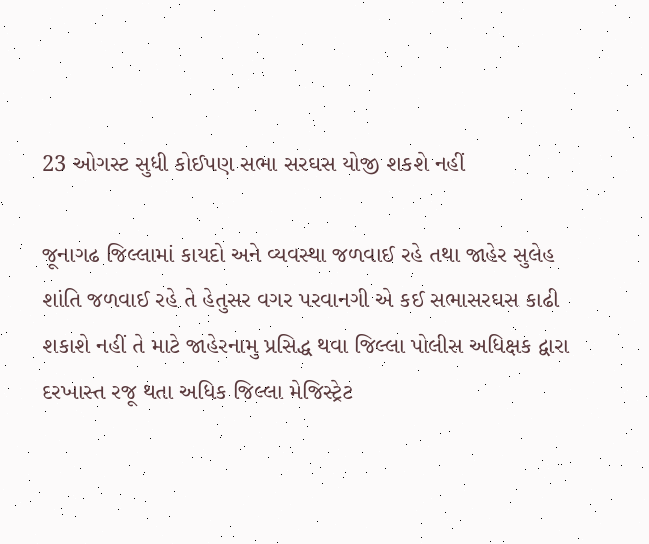23 ઓગસ્ટ સુધી કોઈપણ સભા સરઘસ યોજી શકશે નહીં

જૂનાગઢ જિલ્લામાં કાયદો અને વ્યવસ્થા જળવાઈ રહે તથા જાહેર સુલેહ શાંતિ જળવાઈ રહે તે હેતુસર વગર પરવાનગી એ કઈ સભાસરઘસ કાઢી શકાશે નહીં તે માટે જાહેરનામુ પ્રસિદ્ધ થવા જિલ્લા પોલીસ અધિક્ષક દ્વારા દરખાસ્ત રજૂ થતા અધિક જિલ્લા મેજિસ્ટ્રેટ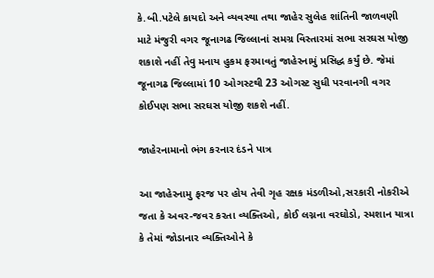કે.બી.પટેલે કાયદો અને વ્યવસ્થા તથા જાહેર સુલેહ શાંતિની જાળવણી માટે મંજુરી વગર જૂનાગઢ જિલ્લાનાં સમગ્ર વિસ્તારમાં સભા સરઘસ યોજી શકાશે નહીં તેવુ મનાય હુકમ ફરમાવતું જાહેરનામું પ્રસિદ્ધ કર્યું છે. જેમાં જૂનાગઢ જિલ્લામાં 10 ઓગસ્ટથી 23 ઓગસ્ટ સુધી પરવાનગી વગર કોઈપણ સભા સરઘસ યોજી શકશે નહીં.

જાહેરનામાનો ભંગ કરનાર દંડને પાત્ર

આ જાહેરનામુ ફરજ પર હોય તેવી ગૃહ રક્ષક મંડળીઓ,સરકારી નોકરીએ જતા કે અવર-જવર કરતા વ્યક્તિઓ, કોઈ લગ્નના વરઘોડો, સ્મશાન યાત્રા કે તેમાં જોડાનાર વ્યક્તિઓને કે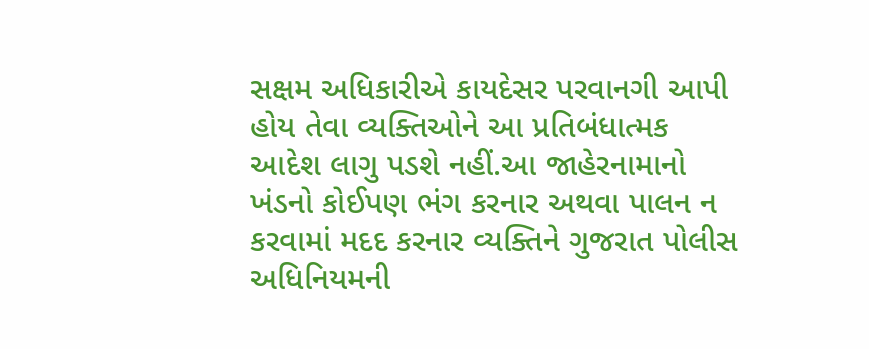સક્ષમ અધિકારીએ કાયદેસર પરવાનગી આપી હોય તેવા વ્યક્તિઓને આ પ્રતિબંધાત્મક આદેશ લાગુ પડશે નહીં.આ જાહેરનામાનો ખંડનો કોઈપણ ભંગ કરનાર અથવા પાલન ન કરવામાં મદદ કરનાર વ્યક્તિને ગુજરાત પોલીસ અધિનિયમની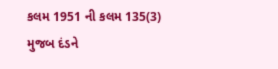કલમ 1951 ની કલમ 135(3) મુજબ દંડને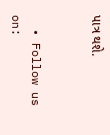પાત્ર થશે.


  • Follow us on: